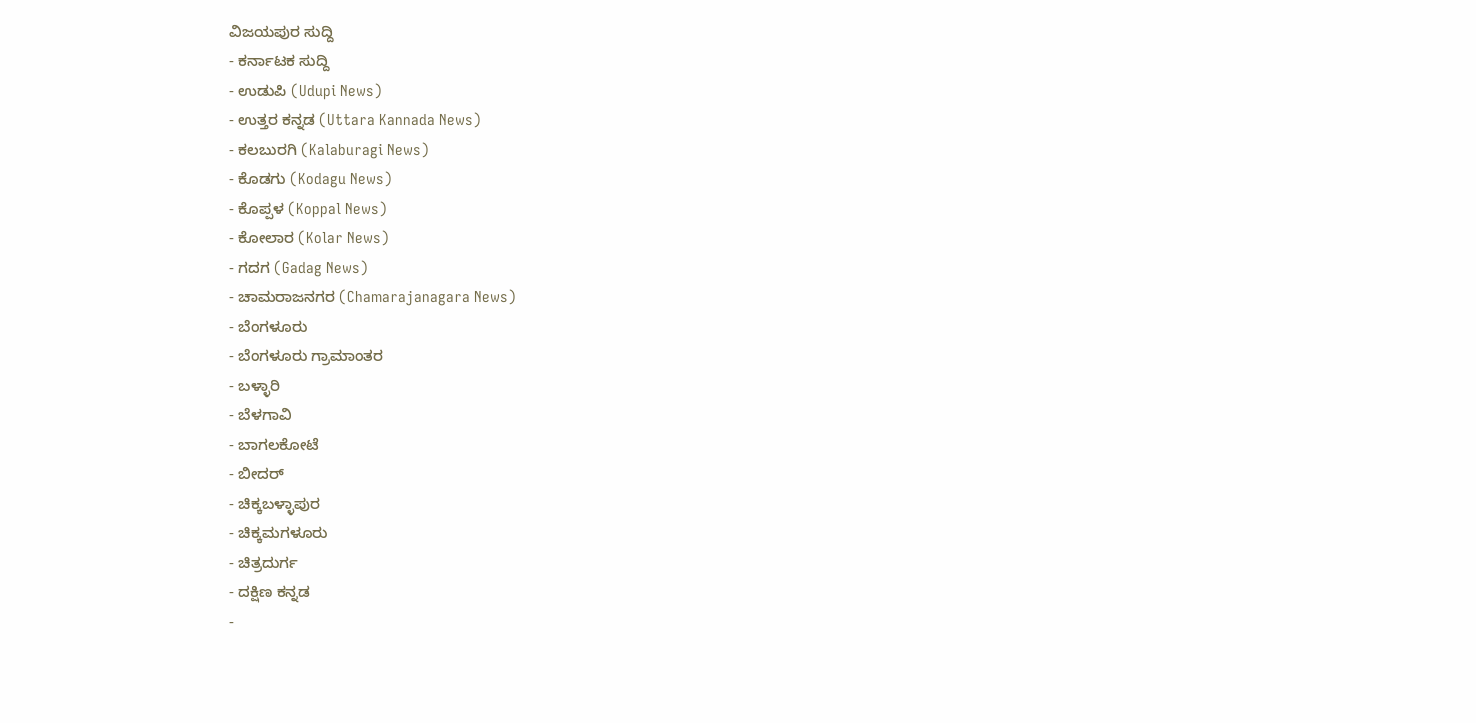ವಿಜಯಪುರ ಸುದ್ದಿ
- ಕರ್ನಾಟಕ ಸುದ್ದಿ
- ಉಡುಪಿ (Udupi News)
- ಉತ್ತರ ಕನ್ನಡ (Uttara Kannada News)
- ಕಲಬುರಗಿ (Kalaburagi News)
- ಕೊಡಗು (Kodagu News)
- ಕೊಪ್ಪಳ (Koppal News)
- ಕೋಲಾರ (Kolar News)
- ಗದಗ (Gadag News)
- ಚಾಮರಾಜನಗರ (Chamarajanagara News)
- ಬೆಂಗಳೂರು
- ಬೆಂಗಳೂರು ಗ್ರಾಮಾಂತರ
- ಬಳ್ಳಾರಿ
- ಬೆಳಗಾವಿ
- ಬಾಗಲಕೋಟೆ
- ಬೀದರ್
- ಚಿಕ್ಕಬಳ್ಳಾಪುರ
- ಚಿಕ್ಕಮಗಳೂರು
- ಚಿತ್ರದುರ್ಗ
- ದಕ್ಷಿಣ ಕನ್ನಡ
-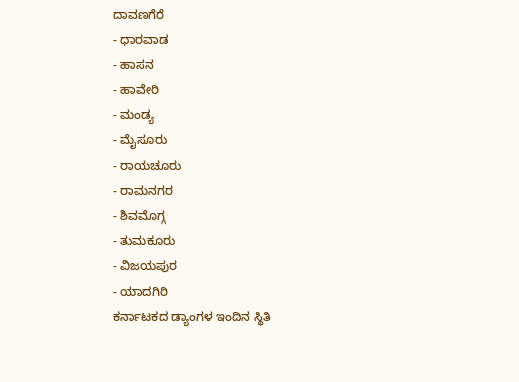ದಾವಣಗೆರೆ
- ಧಾರವಾಡ
- ಹಾಸನ
- ಹಾವೇರಿ
- ಮಂಡ್ಯ
- ಮೈಸೂರು
- ರಾಯಚೂರು
- ರಾಮನಗರ
- ಶಿವಮೊಗ್ಗ
- ತುಮಕೂರು
- ವಿಜಯಪುರ
- ಯಾದಗಿರಿ
ಕರ್ನಾಟಕದ ಡ್ಯಾಂಗಳ ಇಂದಿನ ಸ್ಥಿತಿ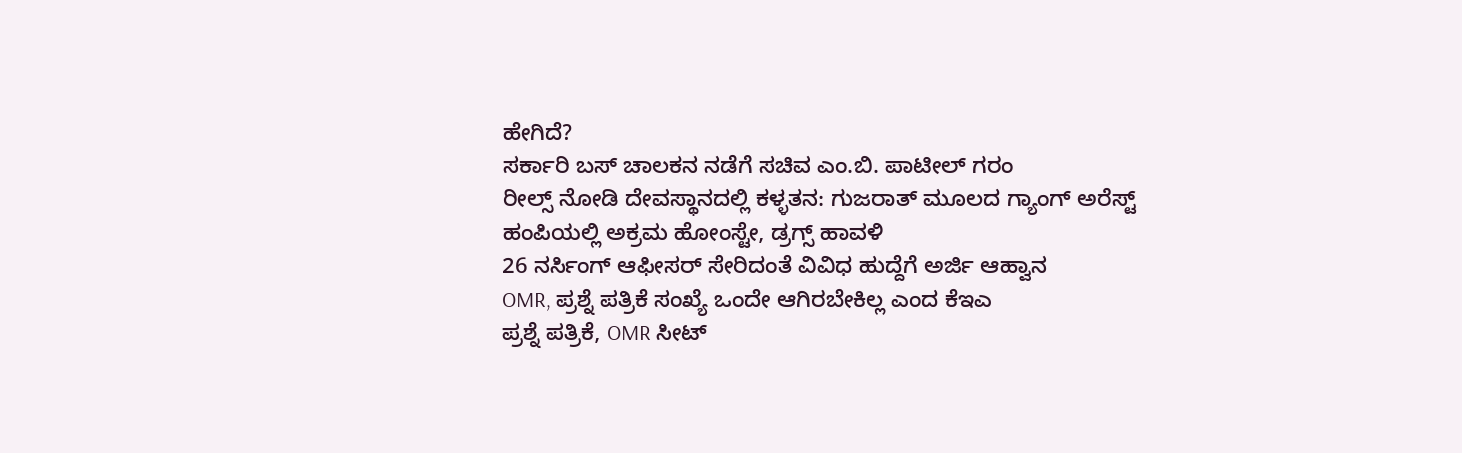ಹೇಗಿದೆ?
ಸರ್ಕಾರಿ ಬಸ್ ಚಾಲಕನ ನಡೆಗೆ ಸಚಿವ ಎಂ.ಬಿ. ಪಾಟೀಲ್ ಗರಂ
ರೀಲ್ಸ್ ನೋಡಿ ದೇವಸ್ಥಾನದಲ್ಲಿ ಕಳ್ಳತನ: ಗುಜರಾತ್ ಮೂಲದ ಗ್ಯಾಂಗ್ ಅರೆಸ್ಟ್
ಹಂಪಿಯಲ್ಲಿ ಅಕ್ರಮ ಹೋಂಸ್ಟೇ, ಡ್ರಗ್ಸ್ ಹಾವಳಿ
26 ನರ್ಸಿಂಗ್ ಆಫೀಸರ್ ಸೇರಿದಂತೆ ವಿವಿಧ ಹುದ್ದೆಗೆ ಅರ್ಜಿ ಆಹ್ವಾನ
OMR, ಪ್ರಶ್ನೆ ಪತ್ರಿಕೆ ಸಂಖ್ಯೆ ಒಂದೇ ಆಗಿರಬೇಕಿಲ್ಲ ಎಂದ ಕೆಇಎ
ಪ್ರಶ್ನೆ ಪತ್ರಿಕೆ, OMR ಸೀಟ್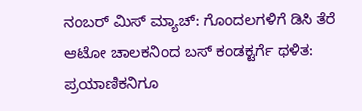ನಂಬರ್ ಮಿಸ್ ಮ್ಯಾಚ್: ಗೊಂದಲಗಳಿಗೆ ಡಿಸಿ ತೆರೆ
ಆಟೋ ಚಾಲಕನಿಂದ ಬಸ್ ಕಂಡಕ್ಟರ್ಗೆ ಥಳಿತ: ಪ್ರಯಾಣಿಕನಿಗೂ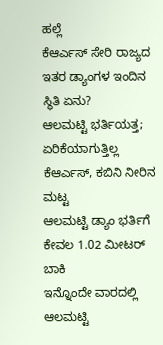ಹಲ್ಲೆ
ಕೆಆರ್ಎಸ್ ಸೇರಿ ರಾಜ್ಯದ ಇತರ ಡ್ಯಾಂಗಳ ಇಂದಿನ ಸ್ಥಿತಿ ಏನು?
ಆಲಮಟ್ಟಿ ಭರ್ತಿಯತ್ತ; ಏರಿಕೆಯಾಗುತ್ತಿಲ್ಲ ಕೆಆರ್ಎಸ್, ಕಬಿನಿ ನೀರಿನ ಮಟ್ಟ
ಆಲಮಟ್ಟಿ ಡ್ಯಾಂ ಭರ್ತಿಗೆ ಕೇವಲ 1.02 ಮೀಟರ್ ಬಾಕಿ
ಇನ್ನೊಂದೇ ವಾರದಲ್ಲಿ ಆಲಮಟ್ಟಿ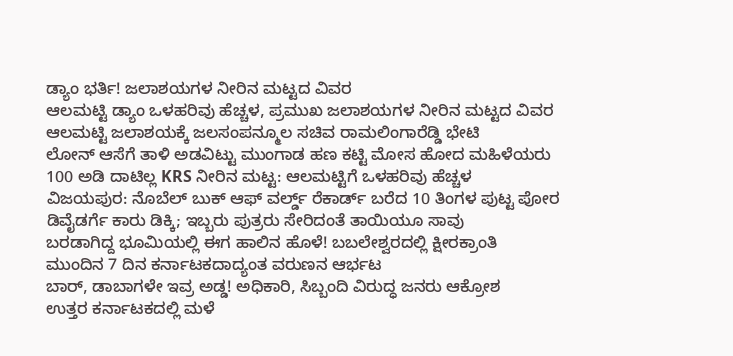ಡ್ಯಾಂ ಭರ್ತಿ! ಜಲಾಶಯಗಳ ನೀರಿನ ಮಟ್ಟದ ವಿವರ
ಆಲಮಟ್ಟಿ ಡ್ಯಾಂ ಒಳಹರಿವು ಹೆಚ್ಚಳ, ಪ್ರಮುಖ ಜಲಾಶಯಗಳ ನೀರಿನ ಮಟ್ಟದ ವಿವರ
ಆಲಮಟ್ಟಿ ಜಲಾಶಯಕ್ಕೆ ಜಲಸಂಪನ್ಮೂಲ ಸಚಿವ ರಾಮಲಿಂಗಾರೆಡ್ಡಿ ಭೇಟಿ
ಲೋನ್ ಆಸೆಗೆ ತಾಳಿ ಅಡವಿಟ್ಟು ಮುಂಗಾಡ ಹಣ ಕಟ್ಟಿ ಮೋಸ ಹೋದ ಮಹಿಳೆಯರು
100 ಅಡಿ ದಾಟಿಲ್ಲ KRS ನೀರಿನ ಮಟ್ಟ: ಆಲಮಟ್ಟಿಗೆ ಒಳಹರಿವು ಹೆಚ್ಚಳ
ವಿಜಯಪುರ: ನೊಬೆಲ್ ಬುಕ್ ಆಫ್ ವರ್ಲ್ಡ್ ರೆಕಾರ್ಡ್ ಬರೆದ 10 ತಿಂಗಳ ಪುಟ್ಟ ಪೋರ
ಡಿವೈಡರ್ಗೆ ಕಾರು ಡಿಕ್ಕಿ; ಇಬ್ಬರು ಪುತ್ರರು ಸೇರಿದಂತೆ ತಾಯಿಯೂ ಸಾವು
ಬರಡಾಗಿದ್ದ ಭೂಮಿಯಲ್ಲಿ ಈಗ ಹಾಲಿನ ಹೊಳೆ! ಬಬಲೇಶ್ವರದಲ್ಲಿ ಕ್ಷೀರಕ್ರಾಂತಿ
ಮುಂದಿನ 7 ದಿನ ಕರ್ನಾಟಕದಾದ್ಯಂತ ವರುಣನ ಆರ್ಭಟ
ಬಾರ್, ಡಾಬಾಗಳೇ ಇವ್ರ ಅಡ್ಡ! ಅಧಿಕಾರಿ, ಸಿಬ್ಬಂದಿ ವಿರುದ್ಧ ಜನರು ಆಕ್ರೋಶ
ಉತ್ತರ ಕರ್ನಾಟಕದಲ್ಲಿ ಮಳೆ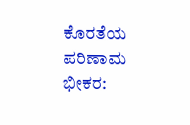ಕೊರತೆಯ ಪರಿಣಾಮ ಭೀಕರ: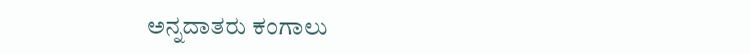ಅನ್ನದಾತರು ಕಂಗಾಲು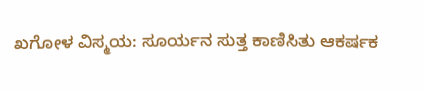ಖಗೋಳ ವಿಸ್ಮಯ: ಸೂರ್ಯನ ಸುತ್ತ ಕಾಣಿಸಿತು ಆಕರ್ಷಕ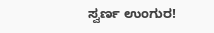ಸ್ವರ್ಣ ಉಂಗುರ!